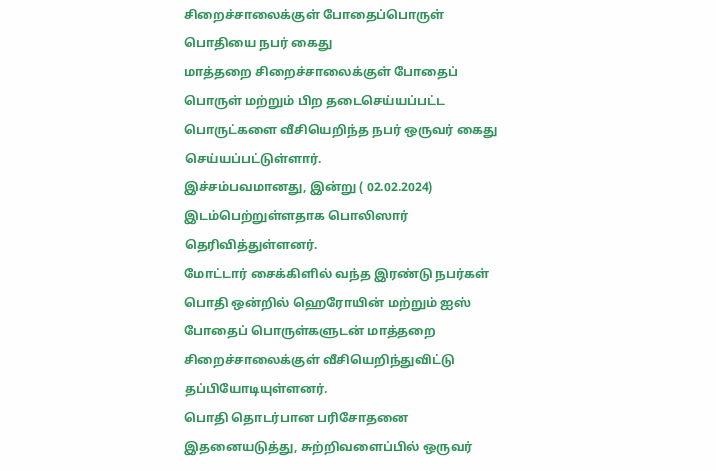சிறைச்சாலைக்குள் போதைப்பொருள் பொதியை நபர் கைது
மாத்தறை சிறைச்சாலைக்குள் போதைப் பொருள் மற்றும் பிற தடைசெய்யப்பட்ட பொருட்களை வீசியெறிந்த நபர் ஒருவர் கைது செய்யப்பட்டுள்ளார்.
இச்சம்பவமானது, இன்று ( 02.02.2024) இடம்பெற்றுள்ளதாக பொலிஸார் தெரிவித்துள்ளனர்.
மோட்டார் சைக்கிளில் வந்த இரண்டு நபர்கள் பொதி ஒன்றில் ஹெரோயின் மற்றும் ஐஸ் போதைப் பொருள்களுடன் மாத்தறை சிறைச்சாலைக்குள் வீசியெறிந்துவிட்டு தப்பியோடியுள்ளனர்.
பொதி தொடர்பான பரிசோதனை
இதனையடுத்து, சுற்றிவளைப்பில் ஒருவர்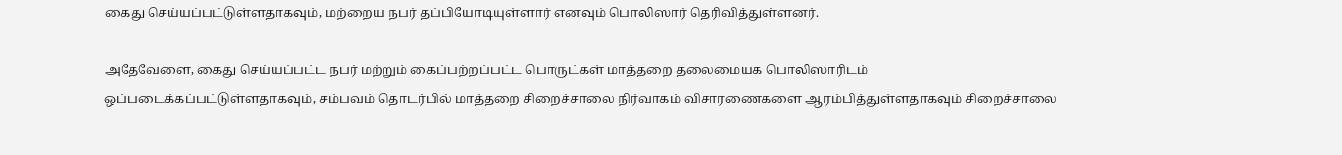கைது செய்யப்பட்டுள்ளதாகவும், மற்றைய நபர் தப்பியோடியுள்ளார் எனவும் பொலிஸார் தெரிவித்துள்ளனர்.

அதேவேளை, கைது செய்யப்பட்ட நபர் மற்றும் கைப்பற்றப்பட்ட பொருட்கள் மாத்தறை தலைமையக பொலிஸாரிடம் ஒப்படைக்கப்பட்டுள்ளதாகவும், சம்பவம் தொடர்பில் மாத்தறை சிறைச்சாலை நிர்வாகம் விசாரணைகளை ஆரம்பித்துள்ளதாகவும் சிறைச்சாலை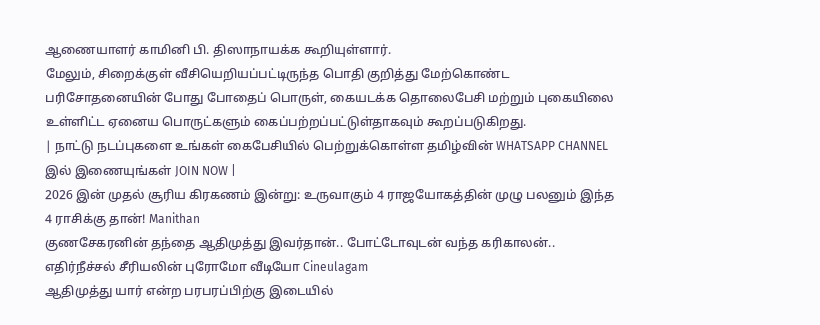ஆணையாளர் காமினி பி. திஸாநாயக்க கூறியுள்ளார்.
மேலும், சிறைக்குள் வீசியெறியப்பட்டிருந்த பொதி குறித்து மேற்கொண்ட பரிசோதனையின் போது போதைப் பொருள், கையடக்க தொலைபேசி மற்றும் புகையிலை உள்ளிட்ட ஏனைய பொருட்களும் கைப்பற்றப்பட்டுள்தாகவும் கூறப்படுகிறது.
| நாட்டு நடப்புகளை உங்கள் கைபேசியில் பெற்றுக்கொள்ள தமிழ்வின் WHATSAPP CHANNEL இல் இணையுங்கள் JOIN NOW |
2026 இன் முதல் சூரிய கிரகணம் இன்று: உருவாகும் 4 ராஜயோகத்தின் முழு பலனும் இந்த 4 ராசிக்கு தான்! Manithan
குணசேகரனின் தந்தை ஆதிமுத்து இவர்தான்.. போட்டோவுடன் வந்த கரிகாலன்.. எதிர்நீச்சல் சீரியலின் புரோமோ வீடியோ Cineulagam
ஆதிமுத்து யார் என்ற பரபரப்பிற்கு இடையில்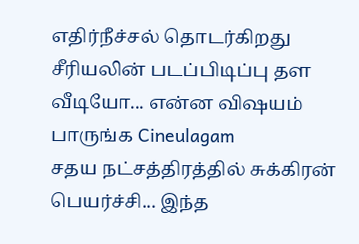எதிர்நீச்சல் தொடர்கிறது சீரியலின் படப்பிடிப்பு தள வீடியோ... என்ன விஷயம் பாருங்க Cineulagam
சதய நட்சத்திரத்தில் சுக்கிரன் பெயர்ச்சி... இந்த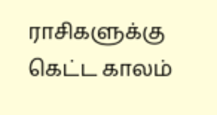ராசிகளுக்கு கெட்ட காலம்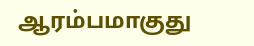ஆரம்பமாகுது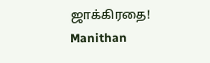ஜாக்கிரதை! Manithan